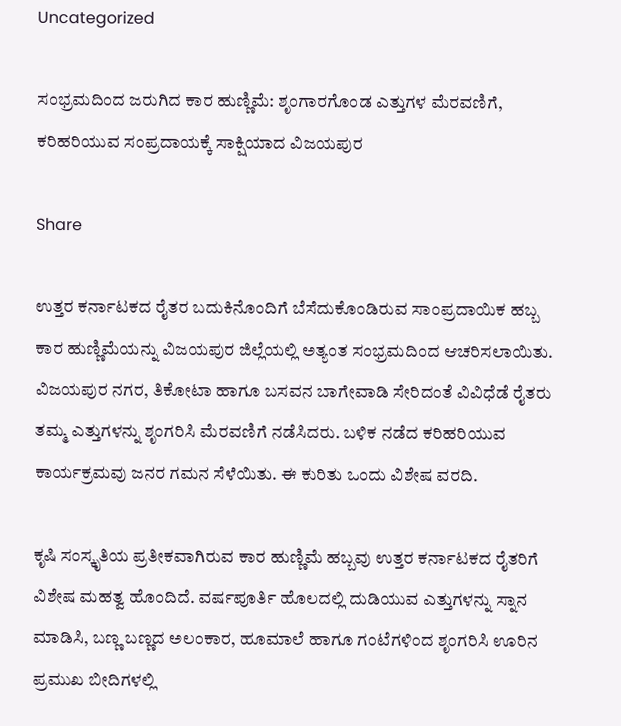Uncategorized

ಸಂಭ್ರಮದಿಂದ ಜರುಗಿದ ಕಾರ ಹುಣ್ಣಿಮೆ: ಶೃಂಗಾರಗೊಂಡ ಎತ್ತುಗಳ ಮೆರವಣಿಗೆ, ಕರಿಹರಿಯುವ ಸಂಪ್ರದಾಯಕ್ಕೆ ಸಾಕ್ಷಿಯಾದ ವಿಜಯಪುರ

Share

ಉತ್ತರ ಕರ್ನಾಟಕದ ರೈತರ ಬದುಕಿನೊಂದಿಗೆ ಬೆಸೆದುಕೊಂಡಿರುವ ಸಾಂಪ್ರದಾಯಿಕ ಹಬ್ಬ ಕಾರ ಹುಣ್ಣಿಮೆಯನ್ನು ವಿಜಯಪುರ ಜಿಲ್ಲೆಯಲ್ಲಿ ಅತ್ಯಂತ ಸಂಭ್ರಮದಿಂದ ಆಚರಿಸಲಾಯಿತು. ವಿಜಯಪುರ ನಗರ, ತಿಕೋಟಾ ಹಾಗೂ ಬಸವನ ಬಾಗೇವಾಡಿ ಸೇರಿದಂತೆ ವಿವಿಧೆಡೆ ರೈತರು ತಮ್ಮ ಎತ್ತುಗಳನ್ನು ಶೃಂಗರಿಸಿ ಮೆರವಣಿಗೆ ನಡೆಸಿದರು. ಬಳಿಕ ನಡೆದ ಕರಿಹರಿಯುವ ಕಾರ್ಯಕ್ರಮವು ಜನರ ಗಮನ ಸೆಳೆಯಿತು. ಈ ಕುರಿತು ಒಂದು ವಿಶೇಷ ವರದಿ.

ಕೃಷಿ ಸಂಸ್ಕೃತಿಯ ಪ್ರತೀಕವಾಗಿರುವ ಕಾರ ಹುಣ್ಣಿಮೆ ಹಬ್ಬವು ಉತ್ತರ ಕರ್ನಾಟಕದ ರೈತರಿಗೆ ವಿಶೇಷ ಮಹತ್ವ ಹೊಂದಿದೆ. ವರ್ಷಪೂರ್ತಿ ಹೊಲದಲ್ಲಿ ದುಡಿಯುವ ಎತ್ತುಗಳನ್ನು ಸ್ನಾನ ಮಾಡಿಸಿ, ಬಣ್ಣ ಬಣ್ಣದ ಅಲಂಕಾರ, ಹೂಮಾಲೆ ಹಾಗೂ ಗಂಟೆಗಳಿಂದ ಶೃಂಗರಿಸಿ ಊರಿನ ಪ್ರಮುಖ ಬೀದಿಗಳಲ್ಲಿ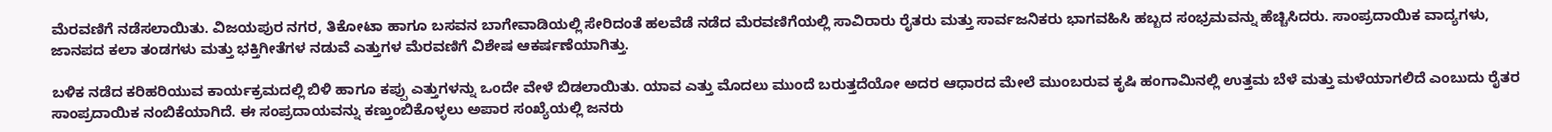ಮೆರವಣಿಗೆ ನಡೆಸಲಾಯಿತು. ವಿಜಯಪುರ ನಗರ, ತಿಕೋಟಾ ಹಾಗೂ ಬಸವನ ಬಾಗೇವಾಡಿಯಲ್ಲಿ ಸೇರಿದಂತೆ ಹಲವೆಡೆ ನಡೆದ ಮೆರವಣಿಗೆಯಲ್ಲಿ ಸಾವಿರಾರು ರೈತರು ಮತ್ತು ಸಾರ್ವಜನಿಕರು ಭಾಗವಹಿಸಿ ಹಬ್ಬದ ಸಂಭ್ರಮವನ್ನು ಹೆಚ್ಚಿಸಿದರು. ಸಾಂಪ್ರದಾಯಿಕ ವಾದ್ಯಗಳು, ಜಾನಪದ ಕಲಾ ತಂಡಗಳು ಮತ್ತು ಭಕ್ತಿಗೀತೆಗಳ ನಡುವೆ ಎತ್ತುಗಳ ಮೆರವಣಿಗೆ ವಿಶೇಷ ಆಕರ್ಷಣೆಯಾಗಿತ್ತು.

ಬಳಿಕ ನಡೆದ ಕರಿಹರಿಯುವ ಕಾರ್ಯಕ್ರಮದಲ್ಲಿ ಬಿಳಿ ಹಾಗೂ ಕಪ್ಪು ಎತ್ತುಗಳನ್ನು ಒಂದೇ ವೇಳೆ ಬಿಡಲಾಯಿತು. ಯಾವ ಎತ್ತು ಮೊದಲು ಮುಂದೆ ಬರುತ್ತದೆಯೋ ಅದರ ಆಧಾರದ ಮೇಲೆ ಮುಂಬರುವ ಕೃಷಿ ಹಂಗಾಮಿನಲ್ಲಿ ಉತ್ತಮ ಬೆಳೆ ಮತ್ತು ಮಳೆಯಾಗಲಿದೆ ಎಂಬುದು ರೈತರ ಸಾಂಪ್ರದಾಯಿಕ ನಂಬಿಕೆಯಾಗಿದೆ. ಈ ಸಂಪ್ರದಾಯವನ್ನು ಕಣ್ತುಂಬಿಕೊಳ್ಳಲು ಅಪಾರ ಸಂಖ್ಯೆಯಲ್ಲಿ ಜನರು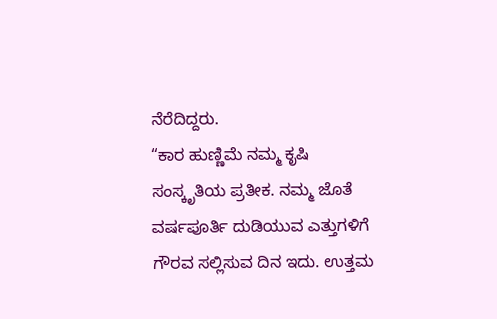ನೆರೆದಿದ್ದರು.
“ಕಾರ ಹುಣ್ಣಿಮೆ ನಮ್ಮ ಕೃಷಿ ಸಂಸ್ಕೃತಿಯ ಪ್ರತೀಕ. ನಮ್ಮ ಜೊತೆ ವರ್ಷಪೂರ್ತಿ ದುಡಿಯುವ ಎತ್ತುಗಳಿಗೆ ಗೌರವ ಸಲ್ಲಿಸುವ ದಿನ ಇದು. ಉತ್ತಮ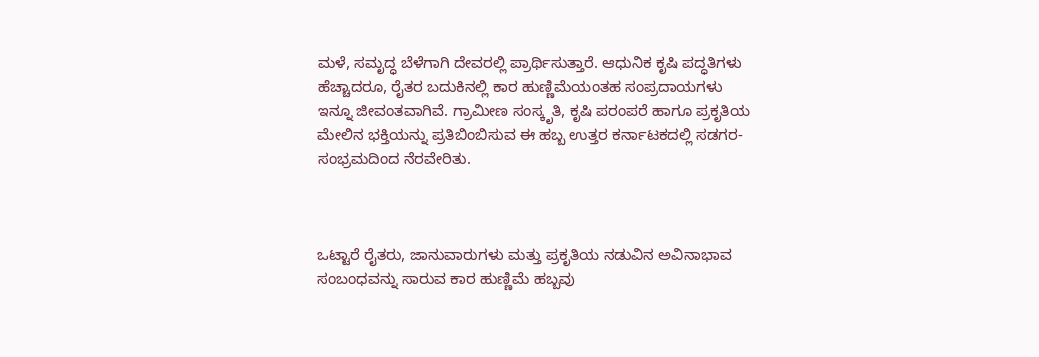ಮಳೆ, ಸಮೃದ್ಧ ಬೆಳೆಗಾಗಿ ದೇವರಲ್ಲಿ ಪ್ರಾರ್ಥಿಸುತ್ತಾರೆ. ಆಧುನಿಕ ಕೃಷಿ ಪದ್ಧತಿಗಳು ಹೆಚ್ಚಾದರೂ, ರೈತರ ಬದುಕಿನಲ್ಲಿ ಕಾರ ಹುಣ್ಣಿಮೆಯಂತಹ ಸಂಪ್ರದಾಯಗಳು ಇನ್ನೂ ಜೀವಂತವಾಗಿವೆ. ಗ್ರಾಮೀಣ ಸಂಸ್ಕೃತಿ, ಕೃಷಿ ಪರಂಪರೆ ಹಾಗೂ ಪ್ರಕೃತಿಯ ಮೇಲಿನ ಭಕ್ತಿಯನ್ನು ಪ್ರತಿಬಿಂಬಿಸುವ ಈ ಹಬ್ಬ ಉತ್ತರ ಕರ್ನಾಟಕದಲ್ಲಿ ಸಡಗರ-ಸಂಭ್ರಮದಿಂದ ನೆರವೇರಿತು.



ಒಟ್ಟಾರೆ ರೈತರು, ಜಾನುವಾರುಗಳು ಮತ್ತು ಪ್ರಕೃತಿಯ ನಡುವಿನ ಅವಿನಾಭಾವ ಸಂಬಂಧವನ್ನು ಸಾರುವ ಕಾರ ಹುಣ್ಣಿಮೆ ಹಬ್ಬವು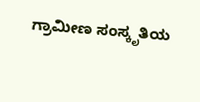ಗ್ರಾಮೀಣ ಸಂಸ್ಕೃತಿಯ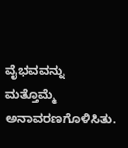ವೈಭವವನ್ನು ಮತ್ತೊಮ್ಮೆ ಅನಾವರಣಗೊಳಿಸಿತು.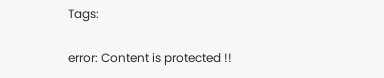Tags:

error: Content is protected !!